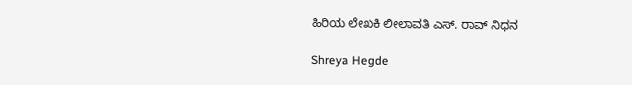ಹಿರಿಯ ಲೇಖಕಿ ಲೀಲಾವತಿ ಎಸ್. ರಾವ್ ನಿಧನ

Shreya Hegde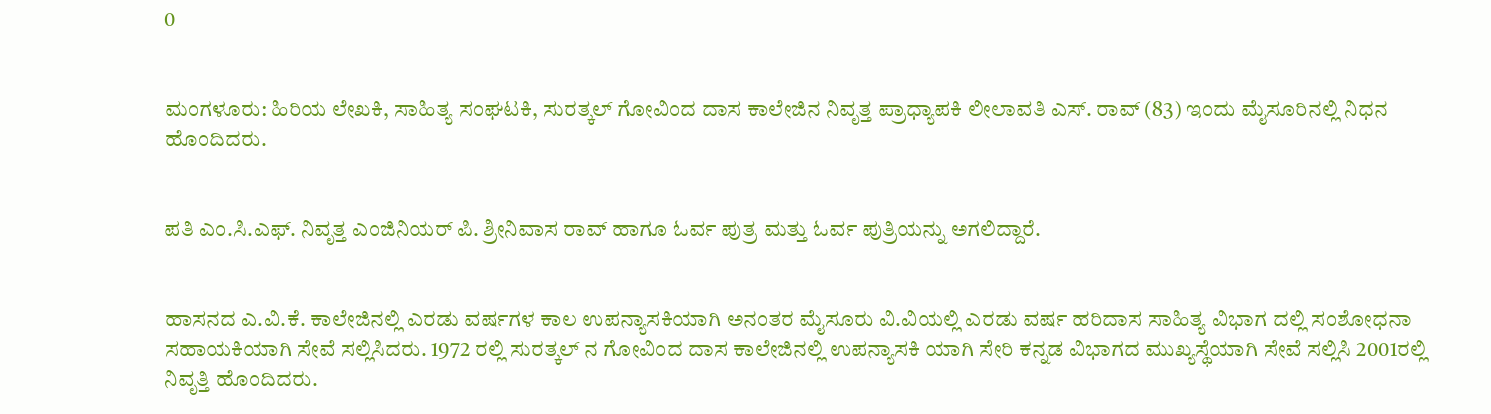0


ಮಂಗಳೂರು: ಹಿರಿಯ ಲೇಖಕಿ, ಸಾಹಿತ್ಯ ಸಂಘಟಕಿ, ಸುರತ್ಕಲ್ ಗೋವಿಂದ ದಾಸ ಕಾಲೇಜಿನ ನಿವೃತ್ತ ಪ್ರಾಧ್ಯಾಪಕಿ ಲೀಲಾವತಿ ಎಸ್. ರಾವ್ (83) ಇಂದು ಮೈಸೂರಿನಲ್ಲಿ ನಿಧನ ಹೊಂದಿದರು.


ಪತಿ ಎಂ.ಸಿ.ಎಫ್. ನಿವೃತ್ತ ಎಂಜಿನಿಯರ್ ಪಿ. ಶ್ರೀನಿವಾಸ ರಾವ್ ಹಾಗೂ ಓರ್ವ ಪುತ್ರ ಮತ್ತು ಓರ್ವ ಪುತ್ರಿಯನ್ನು ಅಗಲಿದ್ದಾರೆ.


ಹಾಸನದ ಎ.ವಿ.ಕೆ. ಕಾಲೇಜಿನಲ್ಲಿ ಎರಡು ವರ್ಷಗಳ ಕಾಲ ಉಪನ್ಯಾಸಕಿಯಾಗಿ ಅನಂತರ ಮೈಸೂರು ವಿ.ವಿಯಲ್ಲಿ ಎರಡು ವರ್ಷ ಹರಿದಾಸ ಸಾಹಿತ್ಯ ವಿಭಾಗ ದಲ್ಲಿ ಸಂಶೋಧನಾ ಸಹಾಯಕಿಯಾಗಿ ಸೇವೆ ಸಲ್ಲಿಸಿದರು. 1972 ರಲ್ಲಿ ಸುರತ್ಕಲ್ ನ ಗೋವಿಂದ ದಾಸ ಕಾಲೇಜಿನಲ್ಲಿ ಉಪನ್ಯಾಸಕಿ ಯಾಗಿ ಸೇರಿ ಕನ್ನಡ ವಿಭಾಗದ ಮುಖ್ಯಸ್ಥೆಯಾಗಿ ಸೇವೆ ಸಲ್ಲಿಸಿ 2001ರಲ್ಲಿ ನಿವೃತ್ತಿ ಹೊಂದಿದರು.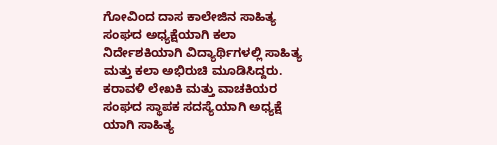ಗೋವಿಂದ ದಾಸ ಕಾಲೇಜಿನ ಸಾಹಿತ್ಯ ಸಂಘದ ಅಧ್ಯಕ್ಷೆಯಾಗಿ ಕಲಾ ನಿರ್ದೇಶಕಿಯಾಗಿ ವಿದ್ಯಾರ್ಥಿಗಳಲ್ಲಿ ಸಾಹಿತ್ಯ ಮತ್ತು ಕಲಾ ಅಭಿರುಚಿ ಮೂಡಿಸಿದ್ದರು. ಕರಾವಳಿ ಲೇಖಕಿ ಮತ್ತು ವಾಚಕಿಯರ ಸಂಘದ ಸ್ಥಾಪಕ ಸದಸ್ಯೆಯಾಗಿ ಅಧ್ಯಕ್ಷೆ ಯಾಗಿ ಸಾಹಿತ್ಯ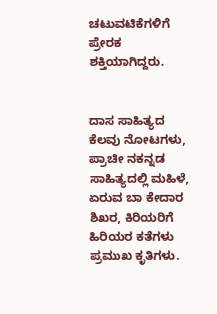ಚಟುವಟಿಕೆಗಳಿಗೆ ಪ್ರೇರಕ ಶಕ್ತಿಯಾಗಿದ್ದರು.


ದಾಸ ಸಾಹಿತ್ಯದ ಕೆಲವು ನೋಟಗಳು, ಪ್ರಾಚೀ ನಕನ್ನಡ ಸಾಹಿತ್ಯದಲ್ಲಿ ಮಹಿಳೆ, ಏರುವ ಬಾ ಕೇದಾರ ಶಿಖರ, ಕಿರಿಯರಿಗೆ ಹಿರಿಯರ ಕತೆಗಳು ಪ್ರಮುಖ ಕೃತಿಗಳು.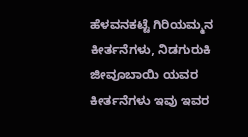ಹೆಳವನಕಟ್ಟೆ ಗಿರಿಯಮ್ಮನ ಕೀರ್ತನೆಗಳು, ನಿಡಗುರುಕಿ ಜೀವೂಬಾಯಿ ಯವರ ಕೀರ್ತನೆಗಳು ಇವು ಇವರ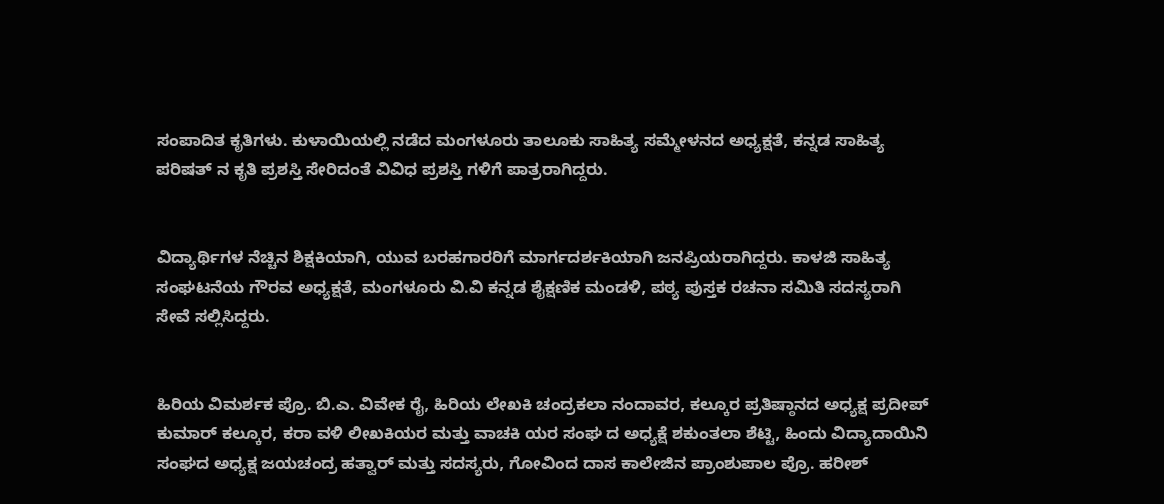ಸಂಪಾದಿತ ಕೃತಿಗಳು. ಕುಳಾಯಿಯಲ್ಲಿ ನಡೆದ ಮಂಗಳೂರು ತಾಲೂಕು ಸಾಹಿತ್ಯ ಸಮ್ಮೇಳನದ ಅಧ್ಯಕ್ಷತೆ, ಕನ್ನಡ ಸಾಹಿತ್ಯ ಪರಿಷತ್ ನ ಕೃತಿ ಪ್ರಶಸ್ತಿ ಸೇರಿದಂತೆ ವಿವಿಧ ಪ್ರಶಸ್ತಿ ಗಳಿಗೆ ಪಾತ್ರರಾಗಿದ್ದರು.


ವಿದ್ಯಾರ್ಥಿಗಳ ನೆಚ್ಚಿನ ಶಿಕ್ಷಕಿಯಾಗಿ, ಯುವ ಬರಹಗಾರರಿಗೆ ಮಾರ್ಗದರ್ಶಕಿಯಾಗಿ ಜನಪ್ರಿಯರಾಗಿದ್ದರು. ಕಾಳಜಿ ಸಾಹಿತ್ಯ ಸಂಘಟನೆಯ ಗೌರವ ಅಧ್ಯಕ್ಷತೆ, ಮಂಗಳೂರು ವಿ.ವಿ ಕನ್ನಡ ಶೈಕ್ಷಣಿಕ ಮಂಡಳಿ, ಪಠ್ಯ ಪುಸ್ತಕ ರಚನಾ ಸಮಿತಿ ಸದಸ್ಯರಾಗಿ ಸೇವೆ ಸಲ್ಲಿಸಿದ್ದರು.


ಹಿರಿಯ ವಿಮರ್ಶಕ ಪ್ರೊ. ಬಿ.ಎ. ವಿವೇಕ ರೈ, ಹಿರಿಯ ಲೇಖಕಿ ಚಂದ್ರಕಲಾ ನಂದಾವರ, ಕಲ್ಕೂರ ಪ್ರತಿಷ್ಠಾನದ ಅಧ್ಯಕ್ಷ ಪ್ರದೀಪ್ ಕುಮಾರ್ ಕಲ್ಕೂರ, ಕರಾ ವಳಿ ಲೀಖಕಿಯರ ಮತ್ತು ವಾಚಕಿ ಯರ ಸಂಘ ದ ಅಧ್ಯಕ್ಷೆ ಶಕುಂತಲಾ ಶೆಟ್ಟಿ, ಹಿಂದು ವಿದ್ಯಾದಾಯಿನಿ ಸಂಘದ ಅಧ್ಯಕ್ಷ ಜಯಚಂದ್ರ ಹತ್ವಾರ್ ಮತ್ತು ಸದಸ್ಯರು, ಗೋವಿಂದ ದಾಸ ಕಾಲೇಜಿನ ಪ್ರಾಂಶುಪಾಲ ಪ್ರೊ. ಹರೀಶ್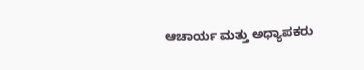ಆಚಾರ್ಯ ಮತ್ತು ಅಧ್ಯಾಪಕರು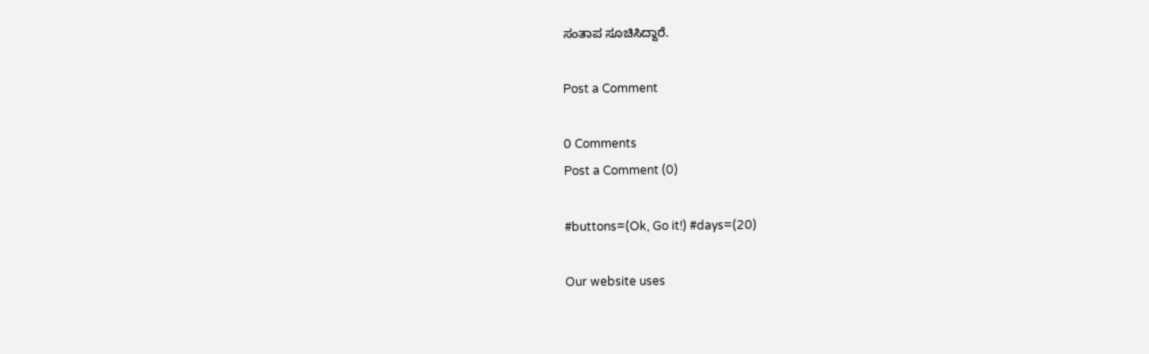ಸಂತಾಪ ಸೂಚಿಸಿದ್ದಾರೆ.

Post a Comment

0 Comments
Post a Comment (0)

#buttons=(Ok, Go it!) #days=(20)

Our website uses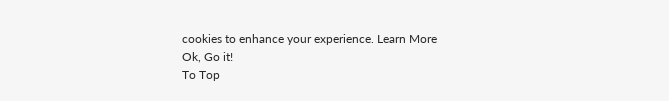cookies to enhance your experience. Learn More
Ok, Go it!
To Top